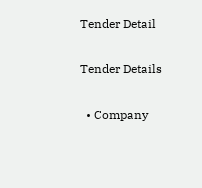Tender Detail

Tender Details

  • Company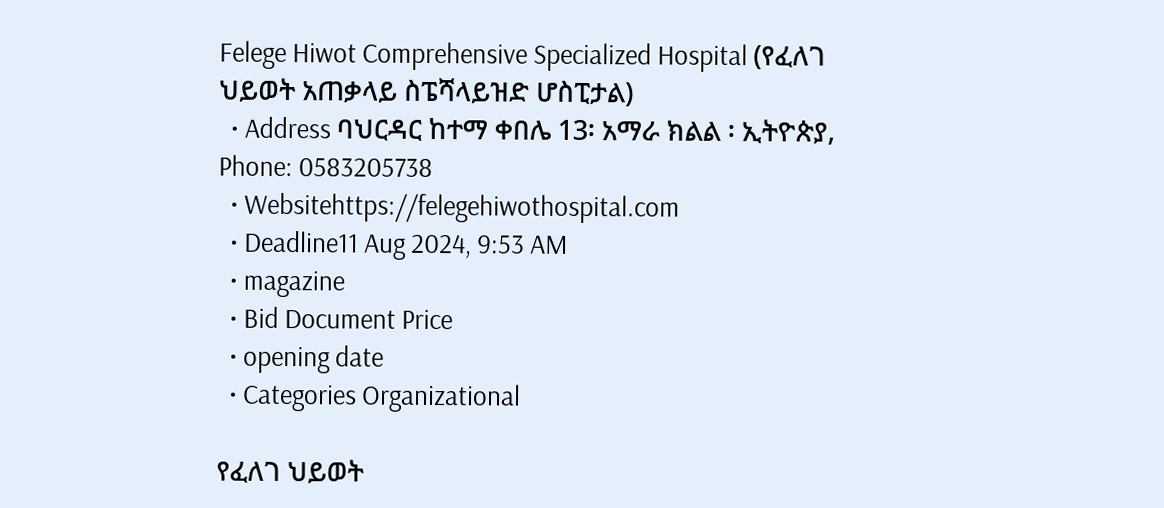Felege Hiwot Comprehensive Specialized Hospital (የፈለገ ህይወት አጠቃላይ ስፔሻላይዝድ ሆስፒታል)
  • Address ባህርዳር ከተማ ቀበሌ 13፡ አማራ ክልል ፡ ኢትዮጵያ, Phone: 0583205738
  • Websitehttps://felegehiwothospital.com
  • Deadline11 Aug 2024, 9:53 AM
  • magazine
  • Bid Document Price
  • opening date
  • Categories Organizational

የፈለገ ህይወት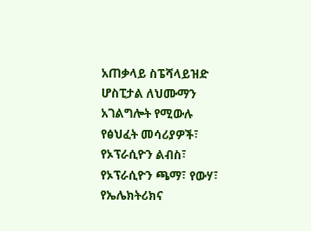አጠቃላይ ስፔሻላይዝድ ሆስፒታል ለህሙማን አገልግሎት የሚውሉ የፅህፈት መሳሪያዎች፣ የኦፕራሲዮን ልብስ፣ የኦፕራሲዮን ጫማ፣ የውሃ፣ የኤሌክትሪክና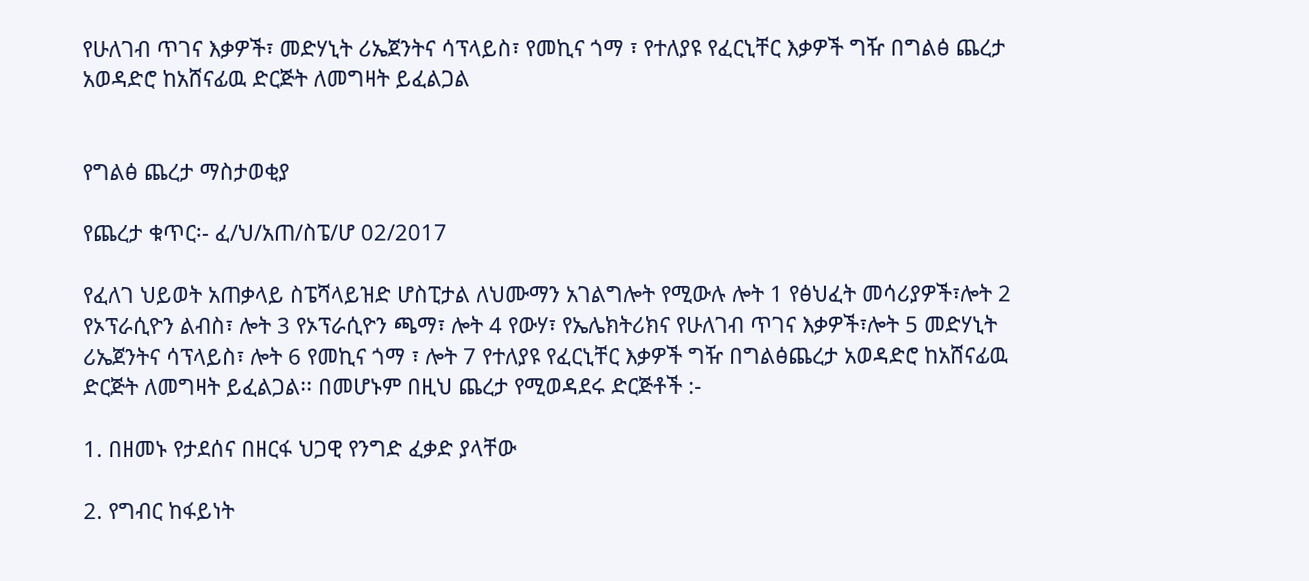የሁለገብ ጥገና እቃዎች፣ መድሃኒት ሪኤጀንትና ሳፕላይስ፣ የመኪና ጎማ ፣ የተለያዩ የፈርኒቸር እቃዎች ግዥ በግልፅ ጨረታ አወዳድሮ ከአሸናፊዉ ድርጅት ለመግዛት ይፈልጋል


የግልፅ ጨረታ ማስታወቂያ

የጨረታ ቁጥር፡- ፈ/ህ/አጠ/ስፔ/ሆ 02/2017

የፈለገ ህይወት አጠቃላይ ስፔሻላይዝድ ሆስፒታል ለህሙማን አገልግሎት የሚውሉ ሎት 1 የፅህፈት መሳሪያዎች፣ሎት 2 የኦፕራሲዮን ልብስ፣ ሎት 3 የኦፕራሲዮን ጫማ፣ ሎት 4 የውሃ፣ የኤሌክትሪክና የሁለገብ ጥገና እቃዎች፣ሎት 5 መድሃኒት ሪኤጀንትና ሳፕላይስ፣ ሎት 6 የመኪና ጎማ ፣ ሎት 7 የተለያዩ የፈርኒቸር እቃዎች ግዥ በግልፅጨረታ አወዳድሮ ከአሸናፊዉ ድርጅት ለመግዛት ይፈልጋል፡፡ በመሆኑም በዚህ ጨረታ የሚወዳደሩ ድርጅቶች :-

1. በዘመኑ የታደሰና በዘርፋ ህጋዊ የንግድ ፈቃድ ያላቸው

2. የግብር ከፋይነት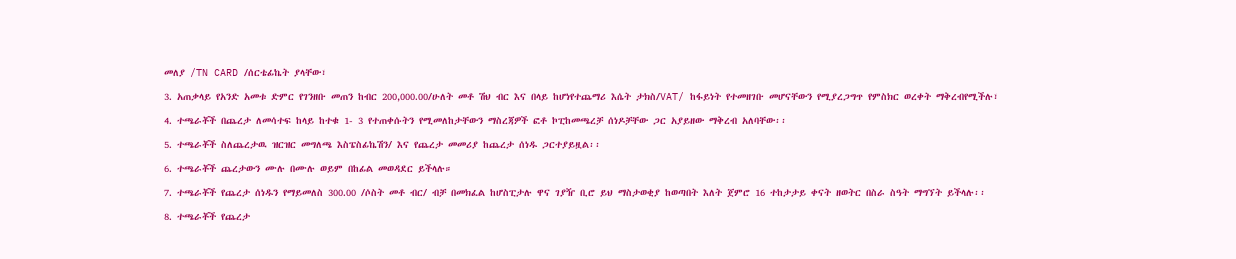መለያ /TN CARD /ሰርቴፊኬት ያላቸው፣

3. አጠቃላይ የአንድ አመቱ ድምር የገንዘቡ መጠን ከብር 200,000.00/ሁለት መቶ ሽህ ብር እና በላይ ከሆነየተጨማሪ እሴት ታክስ/VAT/ ከፋይነት የተመዘገቡ መሆናቸውን የሚያረጋግጥ የምስክር ወረቀት ማቅረብየሚችሉ፣

4. ተጫራቾች በጨረታ ለመሳተፍ ከላይ ከተቁ 1- 3 የተጠቀሱትን የሚመለከታቸውን ማስረጃዎች ፎቶ ኮፒከመጫረቻ ሰነዶቻቸው ጋር አያይዘው ማቅረብ አለባቸው፡፡

5. ተጫራቾች ስለጨረታዉ ዝርዝር መግለጫ እስፔስፊኬሽን/ እና የጨረታ መመሪያ ከጨረታ ሰነዱ ጋርተያይዟል፡፡

6. ተጫራቾች ጨረታውን ሙሉ በሙሉ ወይም በከፊል መወዳደር ይችላሉ።

7. ተጫራቾች የጨረታ ሰነዱን የማይመለስ 300.00 /ሶስት መቶ ብር/ ብቻ በመክፈል ከሆስፒታሉ ዋና ገያዥ ቢሮ ይህ ማስታወቂያ ከወጣበት እለት ጀምሮ 16 ተከታታይ ቀናት ዘወትር በስራ ስዓት ማግኘት ይችላሉ፡፡

8. ተጫራቾች የጨረታ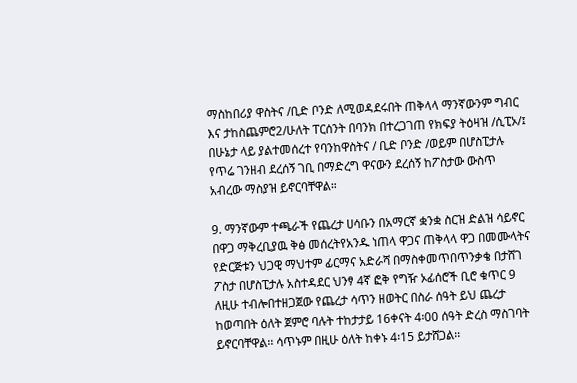ማስከበሪያ ዋስትና /ቢድ ቦንድ ለሚወዳደሩበት ጠቅላላ ማንኛውንም ግብር እና ታከስጨምሮ2/ሁለት ፐርሰንት በባንክ በተረጋገጠ የክፍያ ትዕዛዝ /ሲፒኦ/፤ በሁኔታ ላይ ያልተመሰረተ የባንከዋስትና / ቢድ ቦንድ /ወይም በሆስፒታሉ የጥሬ ገንዘብ ደረሰኝ ገቢ በማድረግ ዋናውን ደረሰኝ ከፖስታው ውስጥ አብረው ማስያዝ ይኖርባቸዋል።

9. ማንኛውም ተጫራች የጨረታ ሀሳቡን በአማርኛ ቋንቋ ስርዝ ድልዝ ሳይኖር በዋጋ ማቅረቢያዉ ቅፅ መሰረትየአንዱ ነጠላ ዋጋና ጠቅላላ ዋጋ በመሙላትና የድርጅቱን ህጋዊ ማህተም ፊርማና አድራሻ በማስቀመጥበጥንቃቄ በታሸገ ፖስታ በሆስፒታሉ አስተዳደር ህንፃ 4ኛ ፎቅ የግዥ ኦፊሰሮች ቢሮ ቁጥር 9 ለዚሁ ተብሎበተዘጋጀው የጨረታ ሳጥን ዘወትር በስራ ሰዓት ይህ ጨረታ ከወጣበት ዕለት ጀምሮ ባሉት ተከታታይ 16ቀናት 4፡00 ሰዓት ድረስ ማስገባት ይኖርባቸዋል፡፡ ሳጥኑም በዚሁ ዕለት ከቀኑ 4፡15 ይታሸጋል፡፡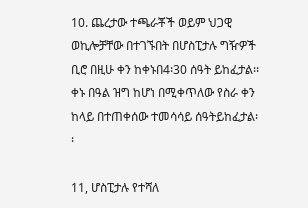10. ጨረታው ተጫራቾች ወይም ህጋዊ ወኪሎቻቸው በተገኙበት በሆስፒታሉ ግዥዎች ቢሮ በዚሁ ቀን ከቀኑበ4፡30 ሰዓት ይከፈታል፡፡ ቀኑ በዓል ዝግ ከሆነ በሚቀጥለው የስራ ቀን ከላይ በተጠቀሰው ተመሳሳይ ሰዓትይከፈታል፡፡

11, ሆስፒታሉ የተሻለ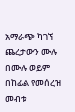አማራጭ ካገኘ ጨረታውን ሙሉ በሙሉ ወይም በከፊል የመሰረዝ መብቱ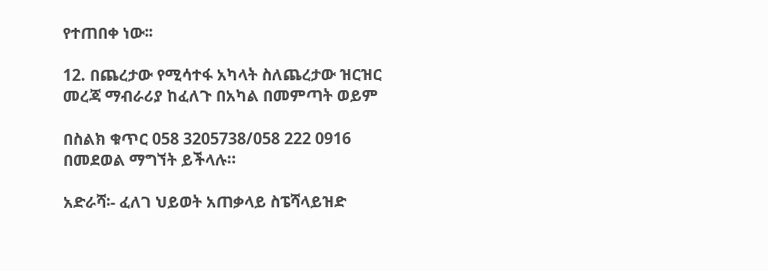የተጠበቀ ነው፡፡

12. በጨረታው የሚሳተፋ አካላት ስለጨረታው ዝርዝር መረጃ ማብራሪያ ከፈለጉ በአካል በመምጣት ወይም

በስልክ ቁጥር 058 3205738/058 222 0916 በመደወል ማግኘት ይችላሉ።

አድራሻ፡- ፈለገ ህይወት አጠቃላይ ስፔሻላይዝድ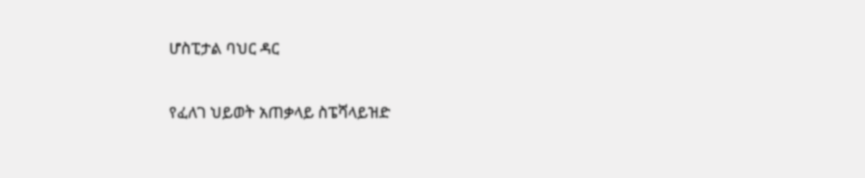ሆስፒታል ባህር ዳር

የፈለገ ህይወት አጠቃላይ ስፔሻላይዝድ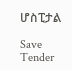ሆስፒታል

Save Tender